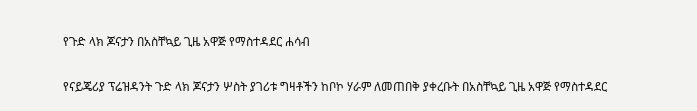የጉድ ላክ ጆናታን በአስቸኳይ ጊዜ አዋጅ የማስተዳደር ሐሳብ

የናይጄሪያ ፕሬዝዳንት ጉድ ላክ ጆናታን ሦስት ያገሪቱ ግዛቶችን ከቦኮ ሃራም ለመጠበቅ ያቀረቡት በአስቸኳይ ጊዜ አዋጅ የማስተዳደር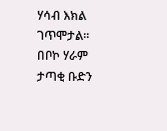ሃሳብ እክል ገጥሞታል። በቦኮ ሃራም ታጣቂ ቡድን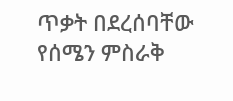ጥቃት በደረሰባቸው የሰሜን ምስራቅ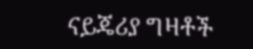ናይጄሪያ ግዛቶች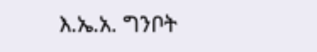እ.ኤ.አ. ግንቦት